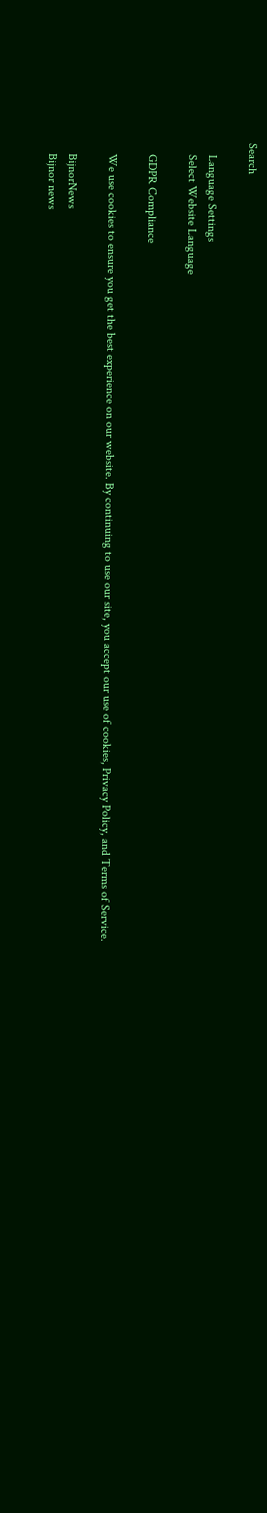Search

    Language Settings
    Select Website Language

    GDPR Compliance

    We use cookies to ensure you get the best experience on our website. By continuing to use our site, you accept our use of cookies, Privacy Policy, and Terms of Service.

    BijnorNews
    Bijnor news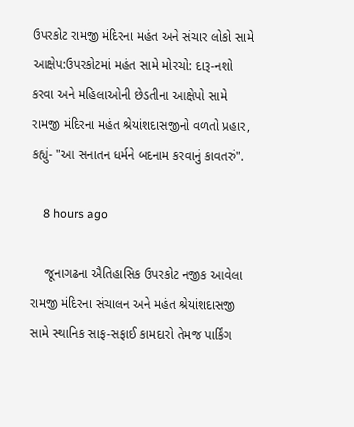ઉપરકોટ રામજી મંદિરના મહંત અને સંચાર લોકો સામે આક્ષેપ:ઉપરકોટમાં મહંત સામે મોરચો: દારૂ-નશો કરવા અને મહિલાઓની છેડતીના આક્ષેપો સામે રામજી મંદિરના મહંત શ્રેયાંશદાસજીનો વળતો પ્રહાર, કહ્યું- "આ સનાતન ધર્મને બદનામ કરવાનું કાવતરું".

    8 hours ago

    જૂનાગઢના ઐતિહાસિક ઉપરકોટ નજીક આવેલા રામજી મંદિરના સંચાલન અને મહંત શ્રેયાંશદાસજી સામે સ્થાનિક સાફ-સફાઈ કામદારો તેમજ પાર્કિંગ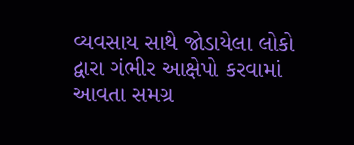વ્યવસાય સાથે જોડાયેલા લોકો દ્વારા ગંભીર આક્ષેપો કરવામાં આવતા સમગ્ર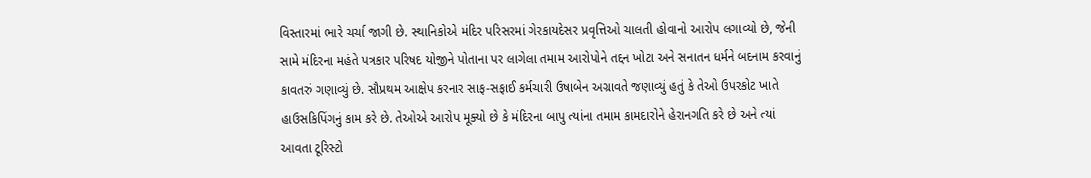વિસ્તારમાં ભારે ચર્ચા જાગી છે. સ્થાનિકોએ મંદિર પરિસરમાં ગેરકાયદેસર પ્રવૃત્તિઓ ચાલતી હોવાનો આરોપ લગાવ્યો છે, જેની સામે મંદિરના મહંતે પત્રકાર પરિષદ યોજીને પોતાના પર લાગેલા તમામ આરોપોને તદ્દન ખોટા અને સનાતન ધર્મને બદનામ કરવાનું કાવતરું ગણાવ્યું છે. સૌપ્રથમ આક્ષેપ કરનાર સાફ-સફાઈ કર્મચારી ઉષાબેન અગ્રાવતે જણાવ્યું હતું કે તેઓ ઉપરકોટ ખાતે હાઉસકિપિંગનું કામ કરે છે. તેઓએ આરોપ મૂક્યો છે કે મંદિરના બાપુ ત્યાંના તમામ કામદારોને હેરાનગતિ કરે છે અને ત્યાં આવતા ટૂરિસ્ટો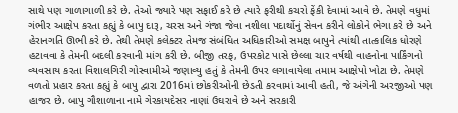સાથે પણ ગાળાગાળી કરે છે. તેઓ જ્યારે પણ સફાઈ કરે છે ત્યારે ફરીથી કચરો ફેંકી દેવામાં આવે છે. તેમણે વધુમાં ગંભીર આક્ષેપ કરતા કહ્યું કે બાપુ દારૂ, ચરસ અને ગંજા જેવા નશીલા પદાર્થોનું સેવન કરીને લોકોને ભેગા કરે છે અને હેરાનગતિ ઊભી કરે છે. તેથી તેમણે કલેક્ટર તેમજ સંબંધિત અધિકારીઓ સમક્ષ બાપુને ત્યાંથી તાત્કાલિક ધોરણે હટાવવા કે તેમની બદલી કરવાની માંગ કરી છે. બીજી તરફ, ઉપરકોટ પાસે છેલ્લા ચાર વર્ષથી વાહનોના પાર્કિંગનો વ્યવસાય કરતા વિશાલગિરી ગોસ્વામીએ જણાવ્યુ હતું કે તેમની ઉપર લગાવાયેલા તમામ આક્ષેપો ખોટા છે. તેમણે વળતો પ્રહાર કરતા કહ્યું કે બાપુ દ્વારા 2016માં છોકરીઓની છેડતી કરવામાં આવી હતી, જે અંગેની અરજીઓ પણ હાજર છે. બાપુ ગૌશાળાના નામે ગેરકાયદેસર નાણાં ઉઘરાવે છે અને સરકારી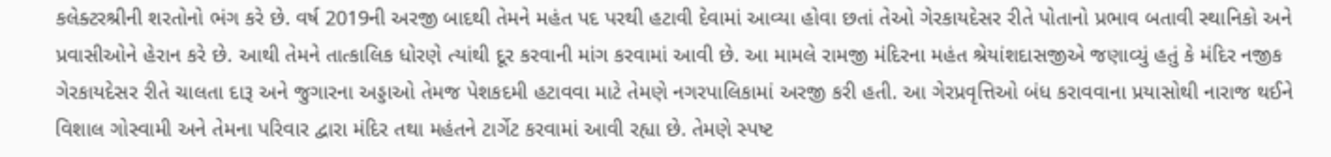કલેક્ટરશ્રીની શરતોનો ભંગ કરે છે. વર્ષ 2019ની અરજી બાદથી તેમને મહંત પદ પરથી હટાવી દેવામાં આવ્યા હોવા છતાં તેઓ ગેરકાયદેસર રીતે પોતાનો પ્રભાવ બતાવી સ્થાનિકો અને પ્રવાસીઓને હેરાન કરે છે. આથી તેમને તાત્કાલિક ધોરણે ત્યાંથી દૂર કરવાની માંગ કરવામાં આવી છે. આ મામલે રામજી મંદિરના મહંત શ્રેયાંશદાસજીએ જણાવ્યું હતું કે મંદિર નજીક ગેરકાયદેસર રીતે ચાલતા દારૂ અને જુગારના અડ્ડાઓ તેમજ પેશકદમી હટાવવા માટે તેમણે નગરપાલિકામાં અરજી કરી હતી. આ ગેરપ્રવૃત્તિઓ બંધ કરાવવાના પ્રયાસોથી નારાજ થઈને વિશાલ ગોસ્વામી અને તેમના પરિવાર દ્વારા મંદિર તથા મહંતને ટાર્ગેટ કરવામાં આવી રહ્યા છે. તેમણે સ્પષ્ટ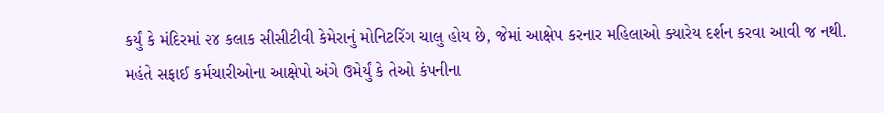કર્યું કે મંદિરમાં ૨૪ કલાક સીસીટીવી કેમેરાનું મોનિટરિંગ ચાલુ હોય છે, જેમાં આક્ષેપ કરનાર મહિલાઓ ક્યારેય દર્શન કરવા આવી જ નથી. મહંતે સફાઈ કર્મચારીઓના આક્ષેપો અંગે ઉમેર્યું કે તેઓ કંપનીના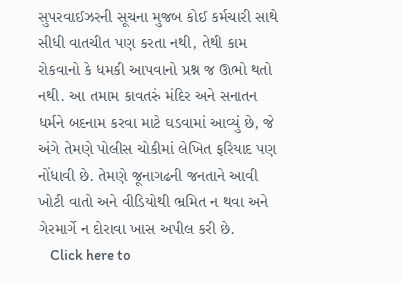સુપરવાઈઝરની સૂચના મુજબ કોઈ કર્મચારી સાથે સીધી વાતચીત પણ કરતા નથી, તેથી કામ રોકવાનો કે ધમકી આપવાનો પ્રશ્ન જ ઊભો થતો નથી. આ તમામ કાવતરું મંદિર અને સનાતન ધર્મને બદનામ કરવા માટે ઘડવામાં આવ્યું છે, જે અંગે તેમણે પોલીસ ચોકીમાં લેખિત ફરિયાદ પણ નોંધાવી છે. તેમણે જૂનાગઢની જનતાને આવી ખોટી વાતો અને વીડિયોથી ભ્રમિત ન થવા અને ગેરમાર્ગે ન દોરાવા ખાસ અપીલ કરી છે.
    Click here to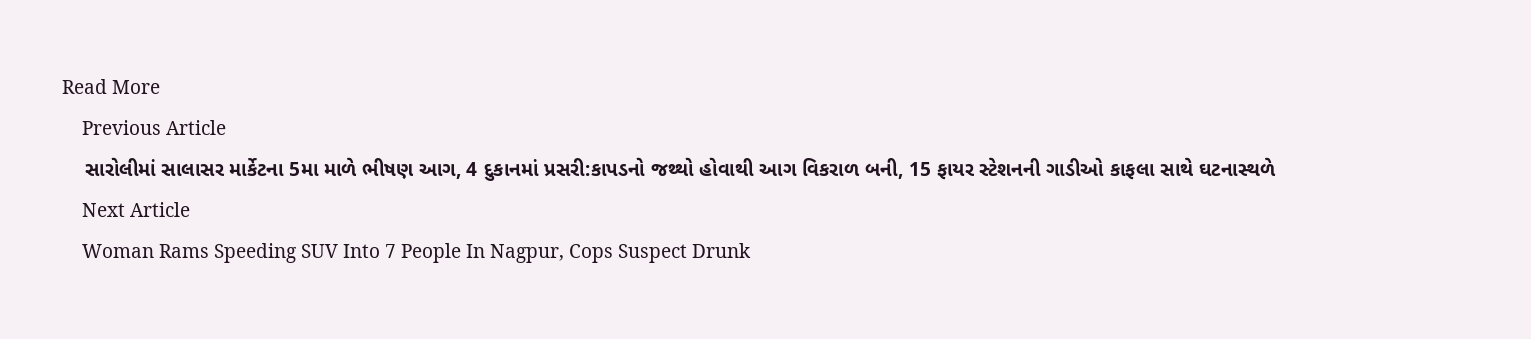Read More
    Previous Article
    સારોલીમાં સાલાસર માર્કેટના 5મા માળે ભીષણ આગ, 4 દુકાનમાં પ્રસરી:કાપડનો જથ્થો હોવાથી આગ વિકરાળ બની, 15 ફાયર સ્ટેશનની ગાડીઓ કાફલા સાથે ઘટનાસ્થળે
    Next Article
    Woman Rams Speeding SUV Into 7 People In Nagpur, Cops Suspect Drunk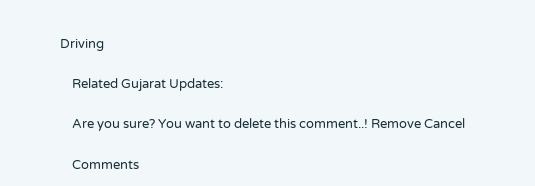Driving

    Related Gujarat Updates:

    Are you sure? You want to delete this comment..! Remove Cancel

    Comments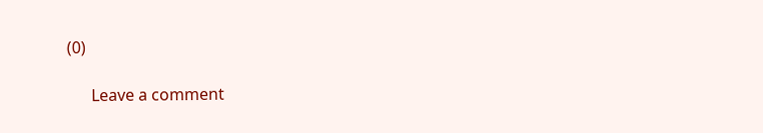(0)

      Leave a comment